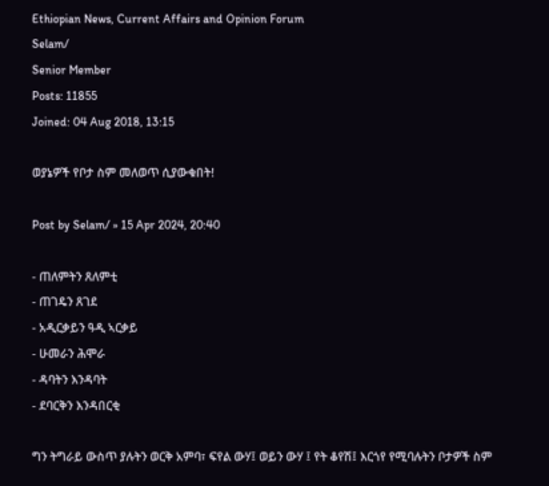Ethiopian News, Current Affairs and Opinion Forum
Selam/
Senior Member
Posts: 11855
Joined: 04 Aug 2018, 13:15

ወያኔዎች የቦታ ስም መለወጥ ሲያውቁበት!

Post by Selam/ » 15 Apr 2024, 20:40

- ጠለምትን ጸለምቲ
- ጠገዴን ጸገደ
- አዲርቃይን ዓዲ ኣርቃይ
- ሁመራን ሕሞራ
- ዳባትን እንዳባት
- ደባርቅን እንዳበርቂ

ግን ትግራይ ውስጥ ያሉትን ወርቅ አምባ፣ ፍየል ውሃ፤ ወይን ውሃ ፤ የት ቆየሽ፤ እርጎየ የሚባሉትን ቦታዎች ስም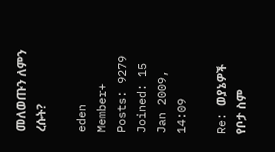መለወጡን ለምን ረሱት?

eden
Member+
Posts: 9279
Joined: 15 Jan 2009, 14:09

Re: ወያኔዎች የቦታ ስም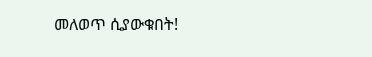መለወጥ ሲያውቁበት!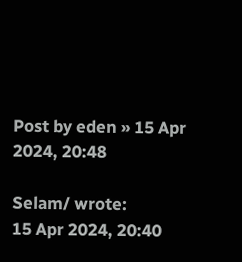Post by eden » 15 Apr 2024, 20:48

Selam/ wrote:
15 Apr 2024, 20:40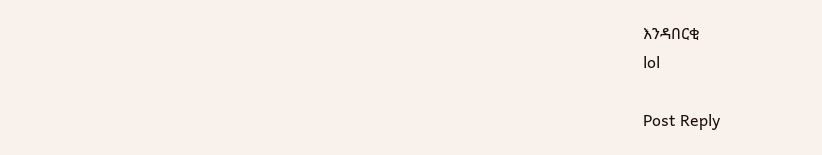እንዳበርቂ
lol

Post Reply